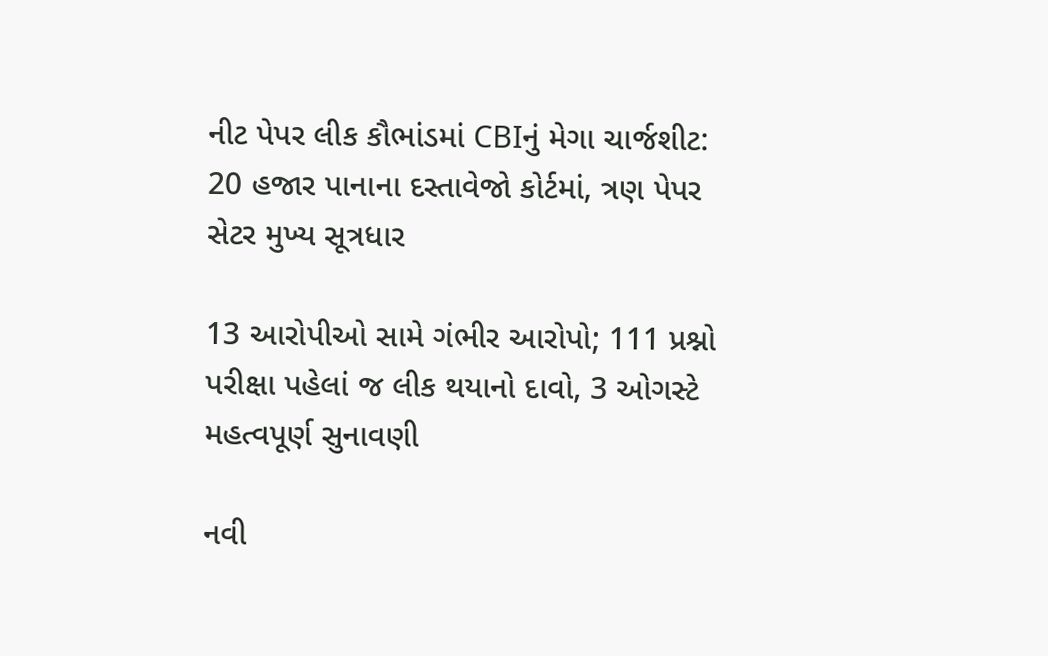નીટ પેપર લીક કૌભાંડમાં CBIનું મેગા ચાર્જશીટ: 20 હજાર પાનાના દસ્તાવેજો કોર્ટમાં, ત્રણ પેપર સેટર મુખ્ય સૂત્રધાર

13 આરોપીઓ સામે ગંભીર આરોપો; 111 પ્રશ્નો પરીક્ષા પહેલાં જ લીક થયાનો દાવો, 3 ઓગસ્ટે મહત્વપૂર્ણ સુનાવણી

નવી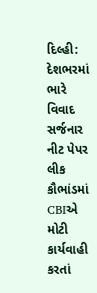દિલ્હી: દેશભરમાં ભારે વિવાદ સર્જનાર નીટ પેપર લીક કૌભાંડમાં CBIએ મોટી કાર્યવાહી કરતાં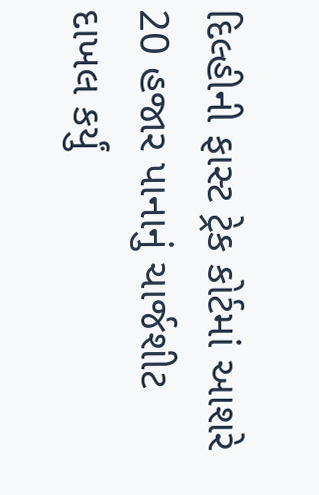દિલ્હીની ફાસ્ટ ટ્રેક કોર્ટમાં આશરે 20 હજાર પાનાનું ચાર્જશીટ દાખલ કર્યું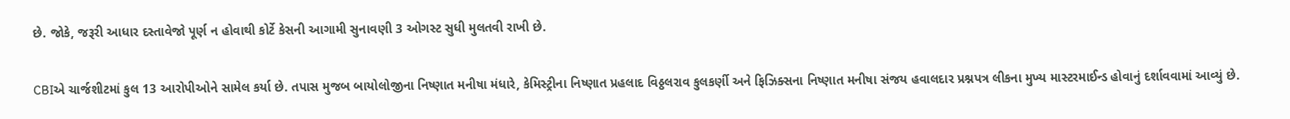છે. જોકે, જરૂરી આધાર દસ્તાવેજો પૂર્ણ ન હોવાથી કોર્ટે કેસની આગામી સુનાવણી 3 ઓગસ્ટ સુધી મુલતવી રાખી છે.

CBIએ ચાર્જશીટમાં કુલ 13 આરોપીઓને સામેલ કર્યા છે. તપાસ મુજબ બાયોલોજીના નિષ્ણાત મનીષા મંધારે, કેમિસ્ટ્રીના નિષ્ણાત પ્રહલાદ વિઠ્ઠલરાવ કુલકર્ણી અને ફિઝિક્સના નિષ્ણાત મનીષા સંજય હવાલદાર પ્રશ્નપત્ર લીકના મુખ્ય માસ્ટરમાઈન્ડ હોવાનું દર્શાવવામાં આવ્યું છે.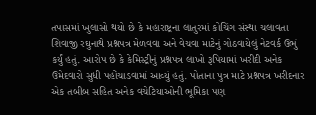તપાસમાં ખુલાસો થયો છે કે મહારાષ્ટ્રના લાતુરમાં કોચિંગ સંસ્થા ચલાવતા શિવાજી રઘુનાથે પ્રશ્નપત્ર મેળવવા અને વેચવા માટેનું ગોઠવાયેલું નેટવર્ક ઉભું કર્યું હતું. આરોપ છે કે કેમિસ્ટ્રીનું પ્રશ્નપત્ર લાખો રૂપિયામાં ખરીદી અનેક ઉમેદવારો સુધી પહોંચાડવામાં આવ્યું હતું. પોતાના પુત્ર માટે પ્રશ્નપત્ર ખરીદનાર એક તબીબ સહિત અનેક વચેટિયાઓની ભૂમિકા પણ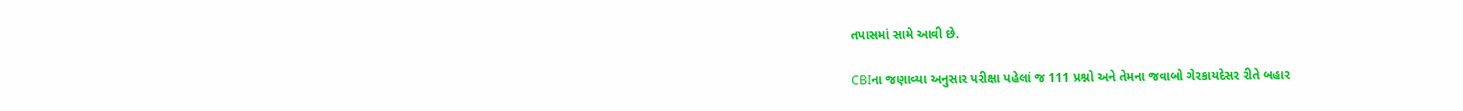તપાસમાં સામે આવી છે.

CBIના જણાવ્યા અનુસાર પરીક્ષા પહેલાં જ 111 પ્રશ્નો અને તેમના જવાબો ગેરકાયદેસર રીતે બહાર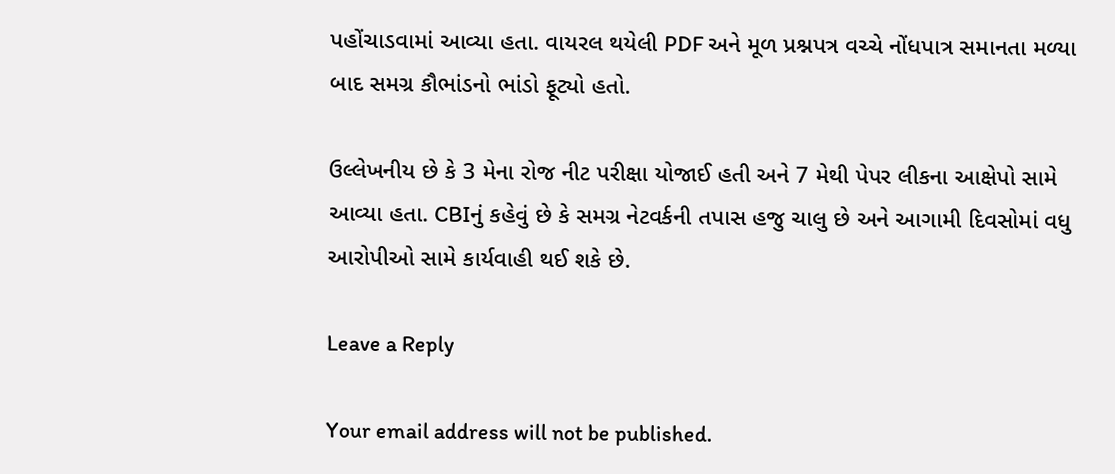પહોંચાડવામાં આવ્યા હતા. વાયરલ થયેલી PDF અને મૂળ પ્રશ્નપત્ર વચ્ચે નોંધપાત્ર સમાનતા મળ્યા બાદ સમગ્ર કૌભાંડનો ભાંડો ફૂટ્યો હતો.

ઉલ્લેખનીય છે કે 3 મેના રોજ નીટ પરીક્ષા યોજાઈ હતી અને 7 મેથી પેપર લીકના આક્ષેપો સામે આવ્યા હતા. CBIનું કહેવું છે કે સમગ્ર નેટવર્કની તપાસ હજુ ચાલુ છે અને આગામી દિવસોમાં વધુ આરોપીઓ સામે કાર્યવાહી થઈ શકે છે.

Leave a Reply

Your email address will not be published.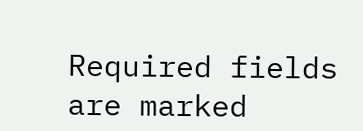Required fields are marked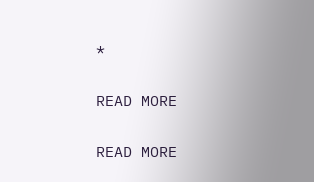*

READ MORE

READ MORE